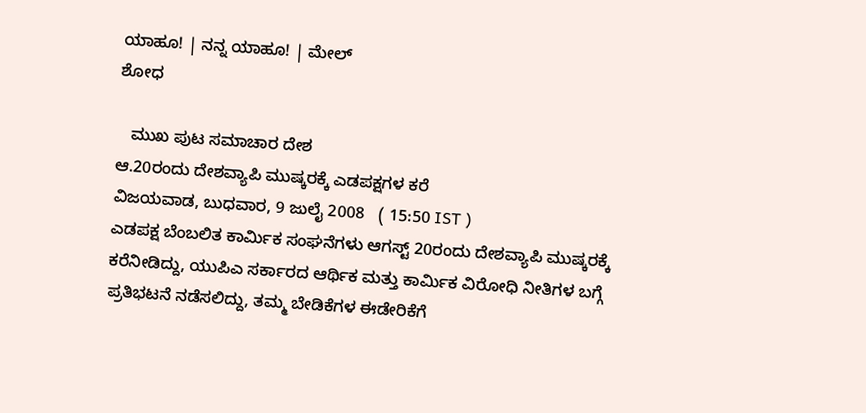ಯಾಹೂ! | ನನ್ನ ಯಾಹೂ! | ಮೇಲ್
ಶೋಧ

   ಮುಖ ಪುಟ ಸಮಾಚಾರ ದೇಶ
ಆ.20ರಂದು ದೇಶವ್ಯಾಪಿ ಮುಷ್ಕರಕ್ಕೆ ಎಡಪಕ್ಷಗಳ ಕರೆ
ವಿಜಯವಾಡ, ಬುಧವಾರ, 9 ಜುಲೈ 2008   ( 15:50 IST )
ಎಡಪಕ್ಷ ಬೆಂಬಲಿತ ಕಾರ್ಮಿಕ ಸಂಘನೆಗಳು ಆಗಸ್ಟ್ 20ರಂದು ದೇಶವ್ಯಾಪಿ ಮುಷ್ಕರಕ್ಕೆ ಕರೆನೀಡಿದ್ದು, ಯುಪಿಎ ಸರ್ಕಾರದ ಆರ್ಥಿಕ ಮತ್ತು ಕಾರ್ಮಿಕ ವಿರೋಧಿ ನೀತಿಗಳ ಬಗ್ಗೆ ಪ್ರತಿಭಟನೆ ನಡೆಸಲಿದ್ದು, ತಮ್ಮ ಬೇಡಿಕೆಗಳ ಈಡೇರಿಕೆಗೆ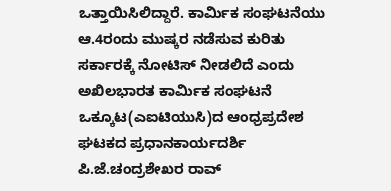ಒತ್ತಾಯಿಸಿಲಿದ್ದಾರೆ. ಕಾರ್ಮಿಕ ಸಂಘಟನೆಯು ಆ.4ರಂದು ಮುಷ್ಕರ ನಡೆಸುವ ಕುರಿತು ಸರ್ಕಾರಕ್ಕೆ ನೋಟಿಸ್ ನೀಡಲಿದೆ ಎಂದು ಅಖಿಲಭಾರತ ಕಾರ್ಮಿಕ ಸಂಘಟನೆ ಒಕ್ಕೂಟ(ಎಐಟಿಯುಸಿ)ದ ಆಂಧ್ರಪ್ರದೇಶ ಘಟಕದ ಪ್ರಧಾನಕಾರ್ಯದರ್ಶಿ ಪಿ.ಜೆ.ಚಂದ್ರಶೇಖರ ರಾವ್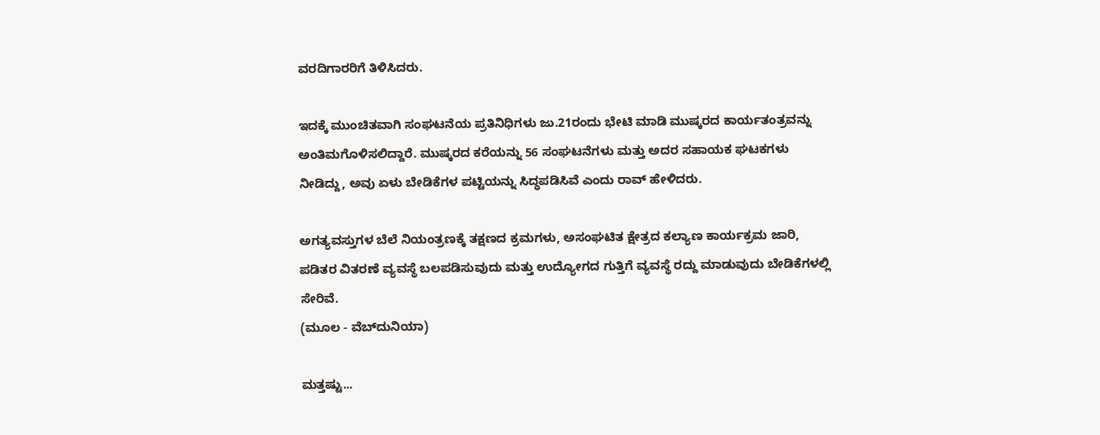ವರದಿಗಾರರಿಗೆ ತಿಳಿಸಿದರು.

ಇದಕ್ಕೆ ಮುಂಚಿತವಾಗಿ ಸಂಘಟನೆಯ ಪ್ರತಿನಿಧಿಗಳು ಜು.21ರಂದು ಭೇಟಿ ಮಾಡಿ ಮುಷ್ಕರದ ಕಾರ್ಯತಂತ್ರವನ್ನು ಅಂತಿಮಗೊಳಿಸಲಿದ್ದಾರೆ. ಮುಷ್ಕರದ ಕರೆಯನ್ನು 56 ಸಂಘಟನೆಗಳು ಮತ್ತು ಅದರ ಸಹಾಯಕ ಘಟಕಗಳು ನೀಡಿದ್ದು, ಅವು ಏಳು ಬೇಡಿಕೆಗಳ ಪಟ್ಟಿಯನ್ನು ಸಿದ್ಧಪಡಿಸಿವೆ ಎಂದು ರಾವ್ ಹೇಳಿದರು.

ಅಗತ್ಯವಸ್ತುಗಳ ಬೆಲೆ ನಿಯಂತ್ರಣಕ್ಕೆ ತಕ್ಷಣದ ಕ್ರಮಗಳು, ಅಸಂಘಟಿತ ಕ್ಷೇತ್ರದ ಕಲ್ಯಾಣ ಕಾರ್ಯಕ್ರಮ ಜಾರಿ, ಪಡಿತರ ವಿತರಣೆ ವ್ಯವಸ್ಥೆ ಬಲಪಡಿಸುವುದು ಮತ್ತು ಉದ್ಯೋಗದ ಗುತ್ತಿಗೆ ವ್ಯವಸ್ಥೆ ರದ್ದು ಮಾಡುವುದು ಬೇಡಿಕೆಗಳಲ್ಲಿ ಸೇರಿವೆ.
(ಮೂಲ - ವೆಬ್‌ದುನಿಯಾ)

ಮತ್ತಷ್ಟು...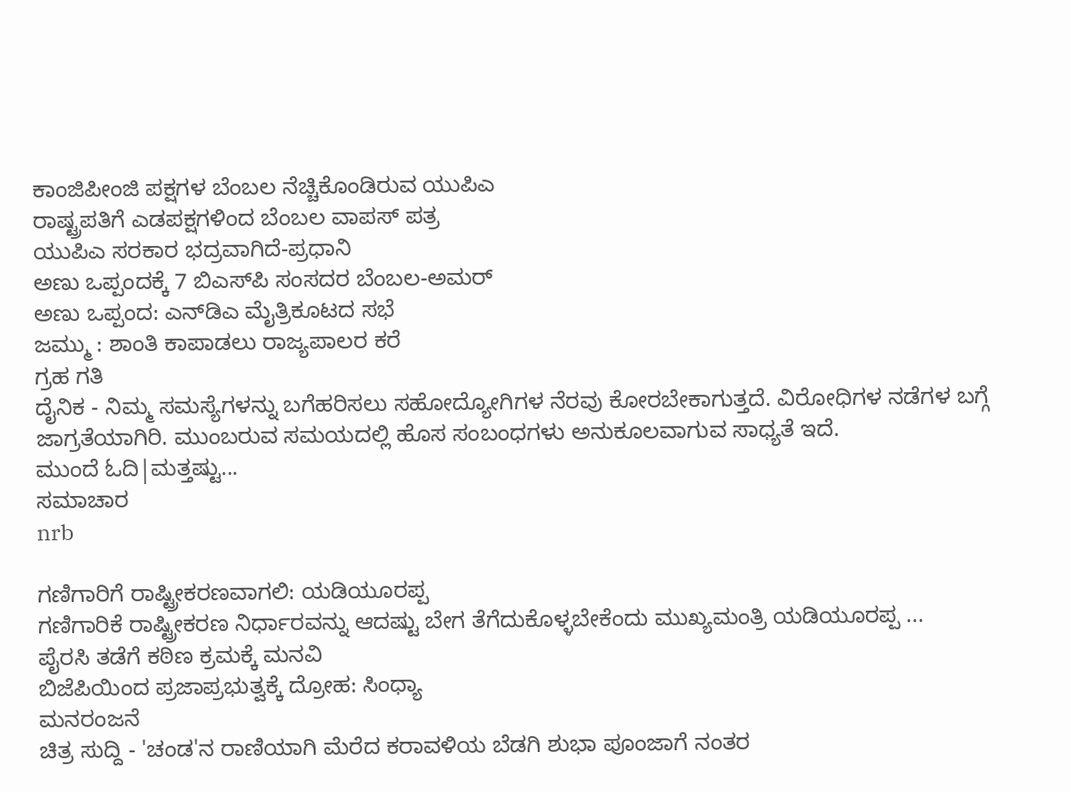ಕಾಂಜಿಪೀಂಜಿ ಪಕ್ಷಗಳ ಬೆಂಬಲ ನೆಚ್ಚಿಕೊಂಡಿರುವ ಯುಪಿಎ
ರಾಷ್ಟ್ರಪತಿಗೆ ಎಡಪಕ್ಷಗಳಿಂದ ಬೆಂಬಲ ವಾಪಸ್ ಪತ್ರ
ಯುಪಿಎ ಸರಕಾರ ಭದ್ರವಾಗಿದೆ-ಪ್ರಧಾನಿ
ಅಣು ಒಪ್ಪಂದಕ್ಕೆ 7 ಬಿಎಸ್‌ಪಿ ಸಂಸದರ ಬೆಂಬಲ-ಅಮರ್‌
ಅಣು ಒಪ್ಪಂದ: ಎನ್‌ಡಿಎ ಮೈತ್ರಿಕೂಟದ ಸಭೆ
ಜಮ್ಮು : ಶಾಂತಿ ಕಾಪಾಡಲು ರಾಜ್ಯಪಾಲರ ಕರೆ
ಗ್ರಹ ಗತಿ
ದೈನಿಕ - ನಿಮ್ಮ ಸಮಸ್ಯೆಗಳನ್ನು ಬಗೆಹರಿಸಲು ಸಹೋದ್ಯೋಗಿಗಳ ನೆರವು ಕೋರಬೇಕಾಗುತ್ತದೆ. ವಿರೋಧಿಗಳ ನಡೆಗಳ ಬಗ್ಗೆ ಜಾಗ್ರತೆಯಾಗಿರಿ. ಮುಂಬರುವ ಸಮಯದಲ್ಲಿ ಹೊಸ ಸಂಬಂಧಗಳು ಅನುಕೂಲವಾಗುವ ಸಾಧ್ಯತೆ ಇದೆ.
ಮುಂದೆ ಓದಿ|ಮತ್ತಷ್ಟು...
ಸಮಾಚಾರ
nrb

ಗಣಿಗಾರಿಗೆ ರಾಷ್ಟ್ರೀಕರಣವಾಗಲಿ: ಯಡಿಯ‌ೂರಪ್ಪ
ಗಣಿಗಾರಿಕೆ ರಾಷ್ಟ್ರೀಕರಣ ನಿರ್ಧಾರವನ್ನು ಆದಷ್ಟು ಬೇಗ ತೆಗೆದುಕೊಳ್ಳಬೇಕೆಂದು ಮುಖ್ಯಮಂತ್ರಿ ಯಡಿಯ‌ೂರಪ್ಪ ...
ಪೈರಸಿ ತಡೆಗೆ ಕಠಿಣ ಕ್ರಮಕ್ಕೆ ಮನವಿ
ಬಿಜೆಪಿಯಿಂದ ಪ್ರಜಾಪ್ರಭುತ್ವಕ್ಕೆ ದ್ರೋಹ: ಸಿಂಧ್ಯಾ
ಮನರಂಜನೆ
ಚಿತ್ರ ಸುದ್ದಿ - 'ಚಂಡ'ನ ರಾಣಿಯಾಗಿ ಮೆರೆದ ಕರಾವಳಿಯ ಬೆಡಗಿ ಶುಭಾ ಪೂಂಜಾಗೆ ನಂತರ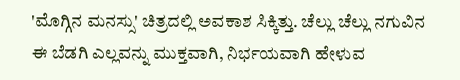'ಮೊಗ್ಗಿನ ಮನಸ್ಸು' ಚಿತ್ರದಲ್ಲಿ ಅವಕಾಶ ಸಿಕ್ಕಿತ್ತು. ಚೆಲ್ಲು ಚೆಲ್ಲು ನಗುವಿನ ಈ ಬೆಡಗಿ ಎಲ್ಲವನ್ನು ಮುಕ್ತವಾಗಿ, ನಿರ್ಭಯವಾಗಿ ಹೇಳುವ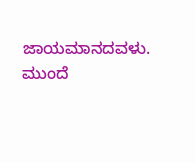ಜಾಯಮಾನದವಳು.
ಮುಂದೆ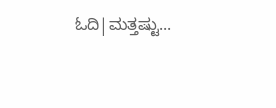ಓದಿ|ಮತ್ತಷ್ಟು...